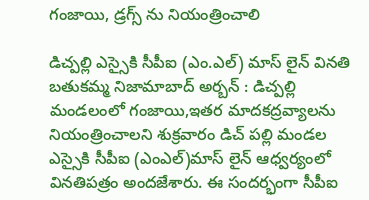గంజాయి, డ్రగ్స్ ను నియంత్రించాలి

డిచ్పల్లి ఎస్సైకి సీపీఐ (ఎం.ఎల్) మాస్ లైన్ వినతి బతుకమ్మ నిజామాబాద్ అర్బన్ : డిచ్పల్లి మండలంలో గంజాయి,ఇతర మాదకద్రవ్యాలను నియంత్రించాలని శుక్రవారం డిచ్ పల్లి మండల ఎస్సైకి సీపీఐ (ఎంఎల్)మాస్ లైన్ ఆధ్వర్యంలో వినతిపత్రం అందజేశారు. ఈ సందర్భంగా సీపీఐ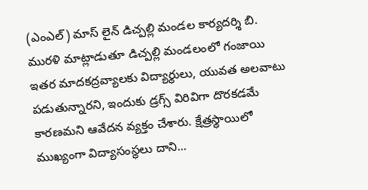(ఎంఎల్) మాస్ లైన్ డిచ్పల్లి మండల కార్యదర్శి బి. మురళి మాట్లాడుతూ డిచ్పల్లి మండలంలో గంజాయి ఇతర మాదకద్రవ్యాలకు విద్యార్థులు, యువత అలవాటు పడుతున్నారని, ఇందుకు డ్రగ్స్ విరివిగా దొరకడమే కారణమని ఆవేదన వ్యక్తం చేశారు. క్షేత్రస్థాయిలో ముఖ్యంగా విద్యాసంస్థలు దాని...